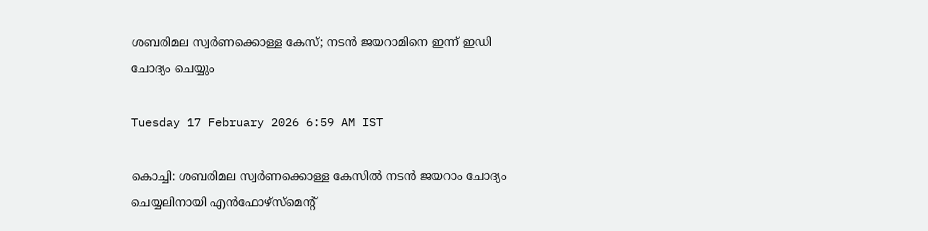ശബരിമല സ്വർണക്കൊള്ള കേസ്; നടൻ ജയറാമിനെ ഇന്ന് ഇഡി ചോദ്യം ചെയ്യും

Tuesday 17 February 2026 6:59 AM IST

കൊച്ചി: ശബരിമല സ്വർണക്കൊള്ള കേസിൽ നടൻ ജയറാം ചോദ്യം ചെയ്യലിനായി എൻഫോഴ്സ്‌മെന്റ്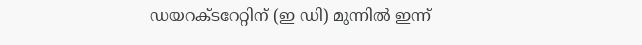ഡയറക്‌ടറേറ്റിന് (ഇ ഡി) മുന്നിൽ ഇന്ന്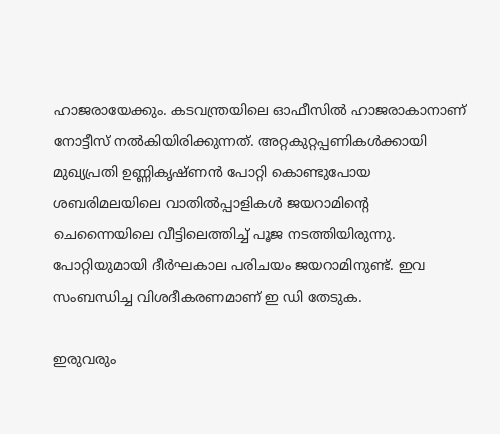ഹാജരായേക്കും. കടവന്ത്രയിലെ ഓഫീസിൽ ഹാജരാകാനാണ് നോട്ടീസ് നൽകിയിരിക്കുന്നത്. അറ്റകുറ്റപ്പണികൾക്കായി മുഖ്യപ്രതി ഉണ്ണികൃഷ്‌ണൻ പോറ്റി കൊണ്ടുപോയ ശബരിമലയിലെ വാതിൽപ്പാളികൾ ജയറാമിന്റെ ചെന്നൈയിലെ വീട്ടിലെത്തിച്ച് പൂജ നടത്തിയിരുന്നു. പോറ്റിയുമായി ദീർഘകാല പരിചയം ജയറാമിനുണ്ട്. ഇവ സംബന്ധിച്ച വിശദീകരണമാണ് ഇ ഡി തേടുക.

ഇരുവരും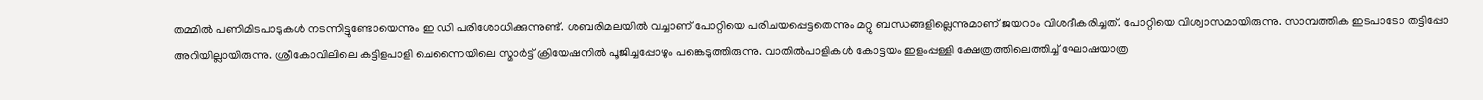തമ്മിൽ പണിമിടപാടുകൾ നടന്നിട്ടുണ്ടോയെന്നും ഇ ഡി പരിശോധിക്കുന്നുണ്ട്. ശബരിമലയിൽ വച്ചാണ് പോറ്റിയെ പരിചയപ്പെട്ടതെന്നും മറ്റു ബന്ധങ്ങളില്ലെന്നുമാണ് ജയറാം വിശദീകരിച്ചത്. പോറ്റിയെ വിശ്വാസമായിരുന്നു. സാമ്പത്തിക ഇടപാടോ തട്ടിപ്പോ അറിയില്ലായിരുന്നു. ശ്രീകോവിലിലെ കട്ടിളപാളി ചെന്നൈയിലെ സ്മാർട്ട് ക്രിയേഷനിൽ പൂജിച്ചപ്പോഴും പങ്കെടുത്തിരുന്നു. വാതിൽപാളികൾ കോട്ടയം ഇളംപ്പള്ളി ക്ഷേത്രത്തിലെത്തിച്ച് ഘോഷയാത്ര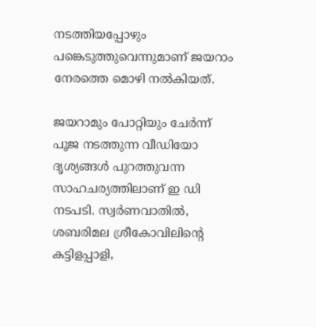നടത്തിയപ്പോഴും പങ്കെടുത്തുവെന്നുമാണ് ജയറാം നേരത്തെ മൊഴി നൽകിയത്.

ജയറാമും പോറ്റിയും ചേർന്ന് പൂജ നടത്തുന്ന വീഡിയോ ദൃശ്യങ്ങൾ പുറത്തുവന്ന സാഹചര്യത്തിലാണ് ഇ ഡി നടപടി. സ്വർണവാതിൽ, ശബരിമല ശ്രീകോവിലിന്റെ കട്ടിളപ്പാളി,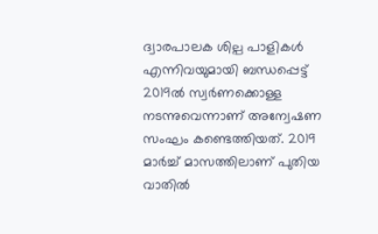ദ്വാരപാലക ശില്പ പാളികൾ എന്നിവയുമായി ബന്ധപ്പെട്ട് 2019ൽ സ്വർണക്കൊള്ള നടന്നുവെന്നാണ് അന്വേഷണ സംഘം കണ്ടെത്തിയത്. 2019 മാർച്ച് മാസത്തിലാണ് പുതിയ വാതിൽ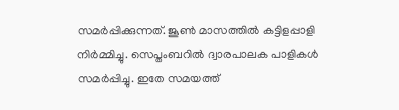സമർപ്പിക്കുന്നത്. ജൂൺ മാസത്തിൽ കട്ടിളപ്പാളി നിർമ്മിച്ചു. സെപ്തംബറിൽ ദ്വാരപാലക പാളികൾ സമർപ്പിച്ചു. ഇതേ സമയത്ത്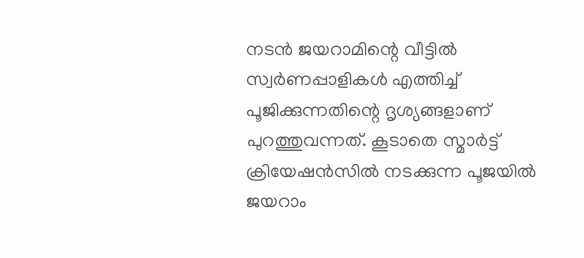നടൻ ജയറാമിന്റെ വീട്ടിൽ സ്വർണപ്പാളികൾ എത്തിച്ച് പൂജിക്കുന്നതിന്റെ ദൃശ്യങ്ങളാണ് പുറത്തുവന്നത്. കൂടാതെ സ്മാർട്ട് ക്രിയേഷൻസിൽ നടക്കുന്ന പൂജയിൽ ജയറാം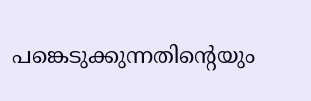പങ്കെടുക്കുന്നതിന്റെയും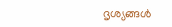ദൃശ്യങ്ങൾ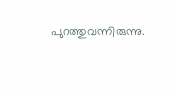പുറത്തുവന്നിരുന്നു.